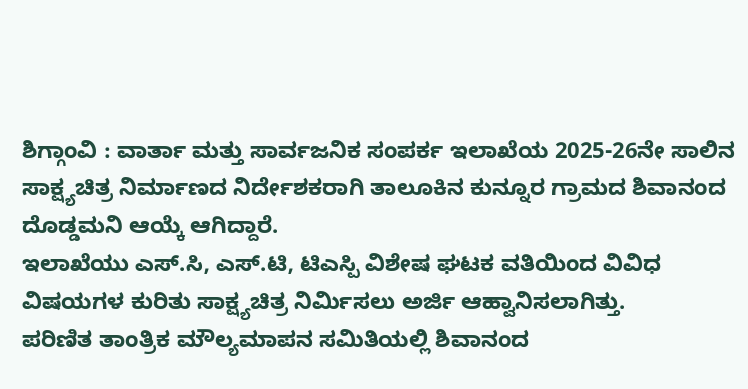ಶಿಗ್ಗಾಂವಿ : ವಾರ್ತಾ ಮತ್ತು ಸಾರ್ವಜನಿಕ ಸಂಪರ್ಕ ಇಲಾಖೆಯ 2025-26ನೇ ಸಾಲಿನ ಸಾಕ್ಷ್ಯಚಿತ್ರ ನಿರ್ಮಾಣದ ನಿರ್ದೇಶಕರಾಗಿ ತಾಲೂಕಿನ ಕುನ್ನೂರ ಗ್ರಾಮದ ಶಿವಾನಂದ ದೊಡ್ಡಮನಿ ಆಯ್ಕೆ ಆಗಿದ್ದಾರೆ.
ಇಲಾಖೆಯು ಎಸ್.ಸಿ, ಎಸ್.ಟಿ, ಟಿಎಸ್ಪಿ ವಿಶೇಷ ಘಟಕ ವತಿಯಿಂದ ವಿವಿಧ ವಿಷಯಗಳ ಕುರಿತು ಸಾಕ್ಷ್ಯಚಿತ್ರ ನಿರ್ಮಿಸಲು ಅರ್ಜಿ ಆಹ್ವಾನಿಸಲಾಗಿತ್ತು.
ಪರಿಣಿತ ತಾಂತ್ರಿಕ ಮೌಲ್ಯಮಾಪನ ಸಮಿತಿಯಲ್ಲಿ ಶಿವಾನಂದ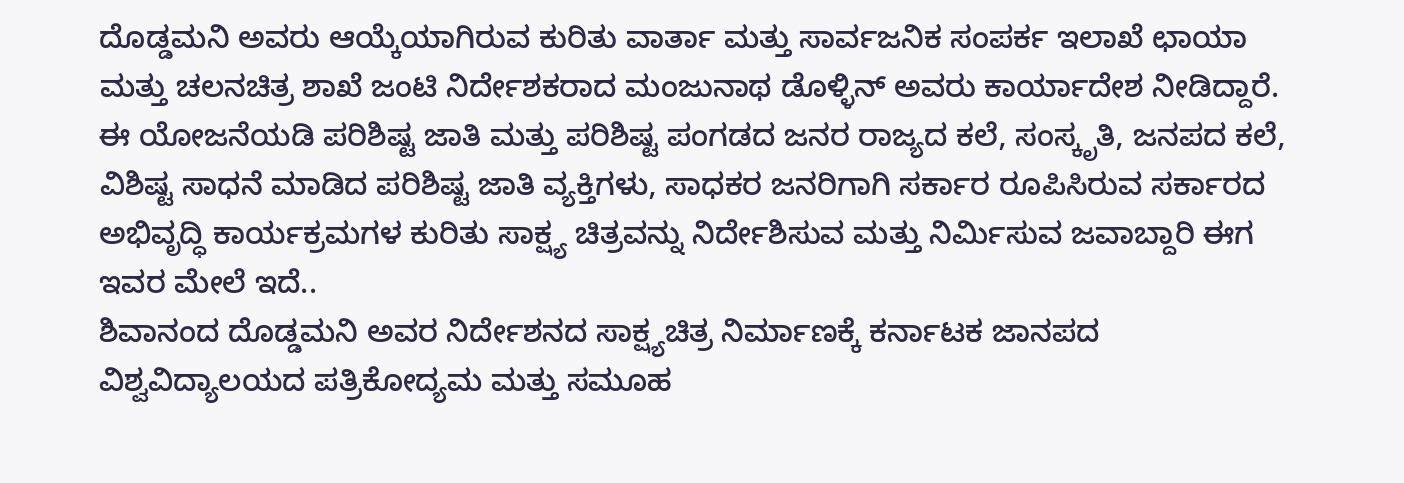ದೊಡ್ಡಮನಿ ಅವರು ಆಯ್ಕೆಯಾಗಿರುವ ಕುರಿತು ವಾರ್ತಾ ಮತ್ತು ಸಾರ್ವಜನಿಕ ಸಂಪರ್ಕ ಇಲಾಖೆ ಛಾಯಾ ಮತ್ತು ಚಲನಚಿತ್ರ ಶಾಖೆ ಜಂಟಿ ನಿರ್ದೇಶಕರಾದ ಮಂಜುನಾಥ ಡೊಳ್ಳಿನ್ ಅವರು ಕಾರ್ಯಾದೇಶ ನೀಡಿದ್ದಾರೆ.
ಈ ಯೋಜನೆಯಡಿ ಪರಿಶಿಷ್ಟ ಜಾತಿ ಮತ್ತು ಪರಿಶಿಷ್ಟ ಪಂಗಡದ ಜನರ ರಾಜ್ಯದ ಕಲೆ, ಸಂಸ್ಕೃತಿ, ಜನಪದ ಕಲೆ, ವಿಶಿಷ್ಟ ಸಾಧನೆ ಮಾಡಿದ ಪರಿಶಿಷ್ಟ ಜಾತಿ ವ್ಯಕ್ತಿಗಳು, ಸಾಧಕರ ಜನರಿಗಾಗಿ ಸರ್ಕಾರ ರೂಪಿಸಿರುವ ಸರ್ಕಾರದ ಅಭಿವೃದ್ಧಿ ಕಾರ್ಯಕ್ರಮಗಳ ಕುರಿತು ಸಾಕ್ಷ್ಯ ಚಿತ್ರವನ್ನು ನಿರ್ದೇಶಿಸುವ ಮತ್ತು ನಿರ್ಮಿಸುವ ಜವಾಬ್ದಾರಿ ಈಗ ಇವರ ಮೇಲೆ ಇದೆ..
ಶಿವಾನಂದ ದೊಡ್ಡಮನಿ ಅವರ ನಿರ್ದೇಶನದ ಸಾಕ್ಷ್ಯಚಿತ್ರ ನಿರ್ಮಾಣಕ್ಕೆ ಕರ್ನಾಟಕ ಜಾನಪದ ವಿಶ್ವವಿದ್ಯಾಲಯದ ಪತ್ರಿಕೋದ್ಯಮ ಮತ್ತು ಸಮೂಹ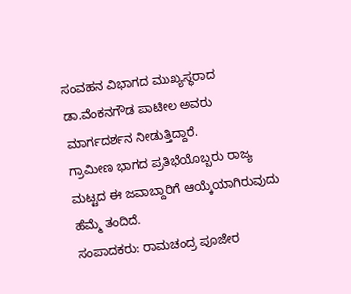ಸಂವಹನ ವಿಭಾಗದ ಮುಖ್ಯಸ್ಥರಾದ ಡಾ.ವೆಂಕನಗೌಡ ಪಾಟೀಲ ಅವರು ಮಾರ್ಗದರ್ಶನ ನೀಡುತ್ತಿದ್ದಾರೆ.
ಗ್ರಾಮೀಣ ಭಾಗದ ಪ್ರತಿಭೆಯೊಬ್ಬರು ರಾಜ್ಯ ಮಟ್ಟದ ಈ ಜವಾಬ್ದಾರಿಗೆ ಆಯ್ಕೆಯಾಗಿರುವುದು ಹೆಮ್ಮೆ ತಂದಿದೆ.
ಸಂಪಾದಕರು: ರಾಮಚಂದ್ರ ಪೂಜೇರ